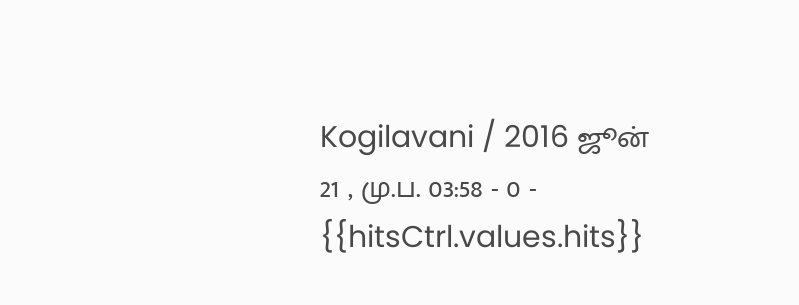Kogilavani / 2016 ஜூன் 21 , மு.ப. 03:58 - 0 - {{hitsCtrl.values.hits}}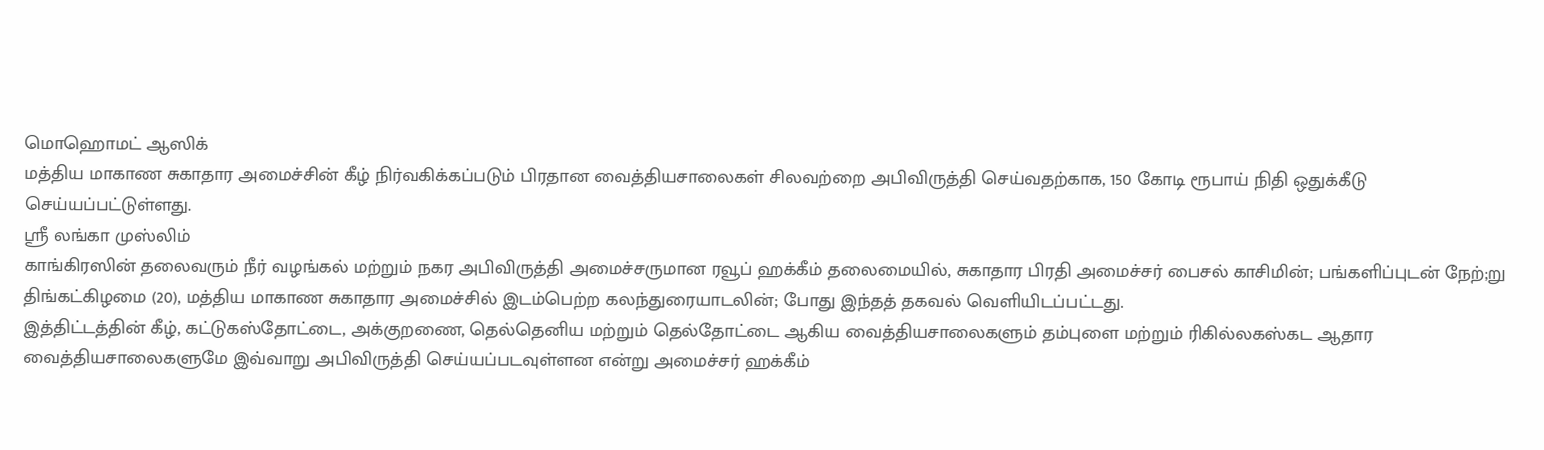மொஹொமட் ஆஸிக்
மத்திய மாகாண சுகாதார அமைச்சின் கீழ் நிர்வகிக்கப்படும் பிரதான வைத்தியசாலைகள் சிலவற்றை அபிவிருத்தி செய்வதற்காக, 150 கோடி ரூபாய் நிதி ஒதுக்கீடு செய்யப்பட்டுள்ளது.
ஸ்ரீ லங்கா முஸ்லிம்
காங்கிரஸின் தலைவரும் நீர் வழங்கல் மற்றும் நகர அபிவிருத்தி அமைச்சருமான ரவூப் ஹக்கீம் தலைமையில், சுகாதார பிரதி அமைச்சர் பைசல் காசிமின்; பங்களிப்புடன் நேற்;று திங்கட்கிழமை (20), மத்திய மாகாண சுகாதார அமைச்சில் இடம்பெற்ற கலந்துரையாடலின்; போது இந்தத் தகவல் வெளியிடப்பட்டது.
இத்திட்டத்தின் கீழ், கட்டுகஸ்தோட்டை, அக்குறணை, தெல்தெனிய மற்றும் தெல்தோட்டை ஆகிய வைத்தியசாலைகளும் தம்புளை மற்றும் ரிகில்லகஸ்கட ஆதார வைத்தியசாலைகளுமே இவ்வாறு அபிவிருத்தி செய்யப்படவுள்ளன என்று அமைச்சர் ஹக்கீம்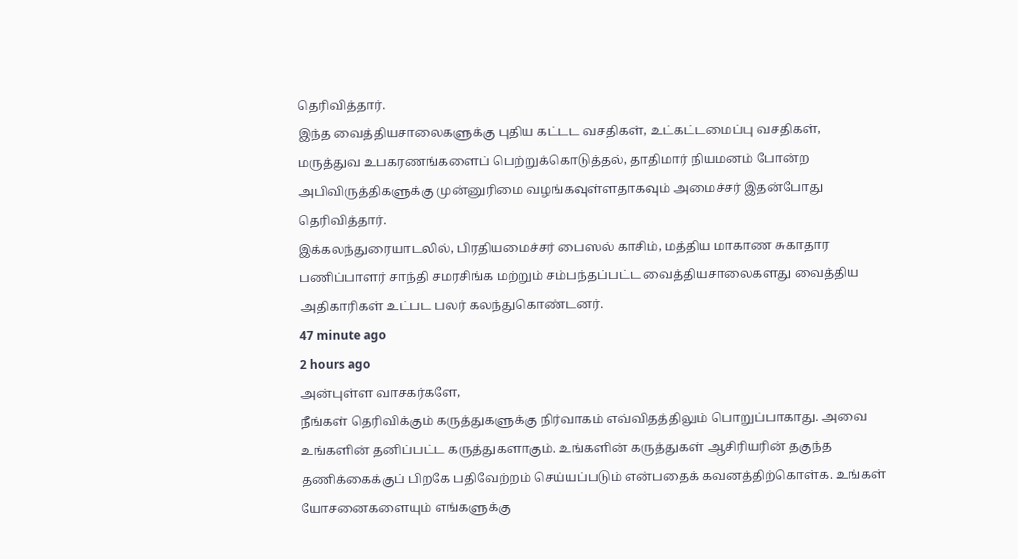தெரிவித்தார்.
இந்த வைத்தியசாலைகளுக்கு புதிய கட்டட வசதிகள், உட்கட்டமைப்பு வசதிகள், மருத்துவ உபகரணங்களைப் பெற்றுக்கொடுத்தல், தாதிமார் நியமனம் போன்ற அபிவிருத்திகளுக்கு முன்னுரிமை வழங்கவுள்ளதாகவும் அமைச்சர் இதன்போது தெரிவித்தார்.
இக்கலந்துரையாடலில், பிரதியமைச்சர் பைஸல் காசிம், மத்திய மாகாண சுகாதார பணிப்பாளர் சாந்தி சமரசிங்க மற்றும் சம்பந்தப்பட்ட வைத்தியசாலைகளது வைத்திய அதிகாரிகள் உட்பட பலர் கலந்துகொண்டனர்.
47 minute ago
2 hours ago
அன்புள்ள வாசகர்களே,
நீங்கள் தெரிவிக்கும் கருத்துகளுக்கு நிர்வாகம் எவ்விதத்திலும் பொறுப்பாகாது. அவை உங்களின் தனிப்பட்ட கருத்துகளாகும். உங்களின் கருத்துகள் ஆசிரியரின் தகுந்த தணிக்கைக்குப் பிறகே பதிவேற்றம் செய்யப்படும் என்பதைக் கவனத்திற்கொள்க. உங்கள் யோசனைகளையும் எங்களுக்கு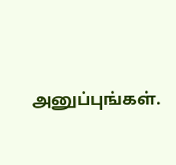அனுப்புங்கள்.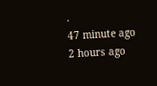.
47 minute ago
2 hours ago